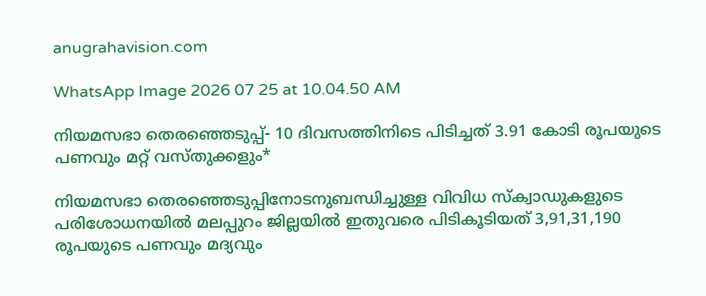anugrahavision.com

WhatsApp Image 2026 07 25 at 10.04.50 AM

നിയമസഭാ തെരഞ്ഞെടുപ്പ്- 10 ദിവസത്തിനിടെ പിടിച്ചത് 3.91 കോടി രൂപയുടെ പണവും മറ്റ് വസ്തുക്കളും*

നിയമസഭാ തെരഞ്ഞെടുപ്പിനോടനുബന്ധിച്ചുള്ള വിവിധ സ്‌ക്വാഡുകളുടെ പരിശോധനയില്‍ മലപ്പുറം ജില്ലയില്‍ ഇതുവരെ പിടികൂടിയത് 3,91,31,190 രൂപയുടെ പണവും മദ്യവും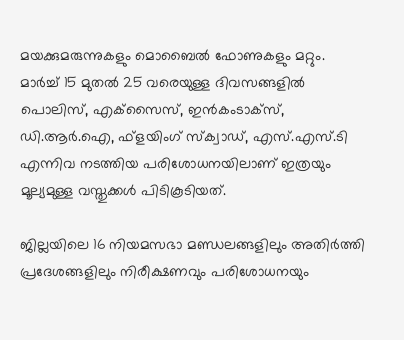മയക്കുമരുന്നുകളും മൊബൈല്‍ ഫോണുകളും മറ്റും. മാര്‍ച്ച് 15 മുതല്‍ 25 വരെയുള്ള ദിവസങ്ങളില്‍ പൊലിസ്, എക്‌സൈസ്, ഇന്‍കംടാക്‌സ്, ഡി.ആര്‍.ഐ, ഫ്ളയിംഗ് സ്‌ക്വാഡ്, എസ്.എസ്.ടി എന്നിവ നടത്തിയ പരിശോധനയിലാണ് ഇത്രയും മൂല്യമുള്ള വസ്തുക്കള്‍ പിടികൂടിയത്.

ജില്ലയിലെ 16 നിയമസഭാ മണ്ഡലങ്ങളിലും അതിര്‍ത്തി പ്രദേശങ്ങളിലും നിരീക്ഷണവും പരിശോധനയും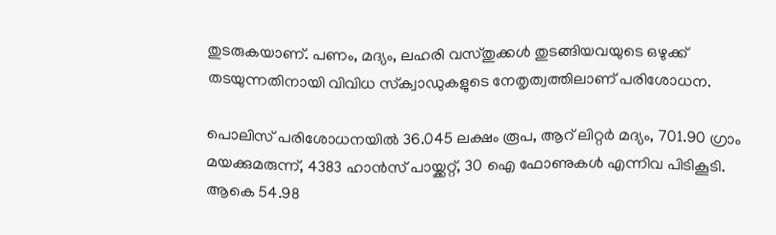തുടരുകയാണ്. പണം, മദ്യം, ലഹരി വസ്തുക്കള്‍ തുടങ്ങിയവയുടെ ഒഴുക്ക് തടയുന്നതിനായി വിവിധ സ്‌ക്വാഡുകളുടെ നേതൃത്വത്തിലാണ് പരിശോധന.

പൊലിസ് പരിശോധനയില്‍ 36.045 ലക്ഷം രൂപ, ആറ് ലിറ്റര്‍ മദ്യം, 701.90 ഗ്രാം മയക്കുമരുന്ന്, 4383 ഹാന്‍സ് പായ്ക്കറ്റ്, 30 ഐ ഫോണുകള്‍ എന്നിവ പിടികൂടി. ആകെ 54.98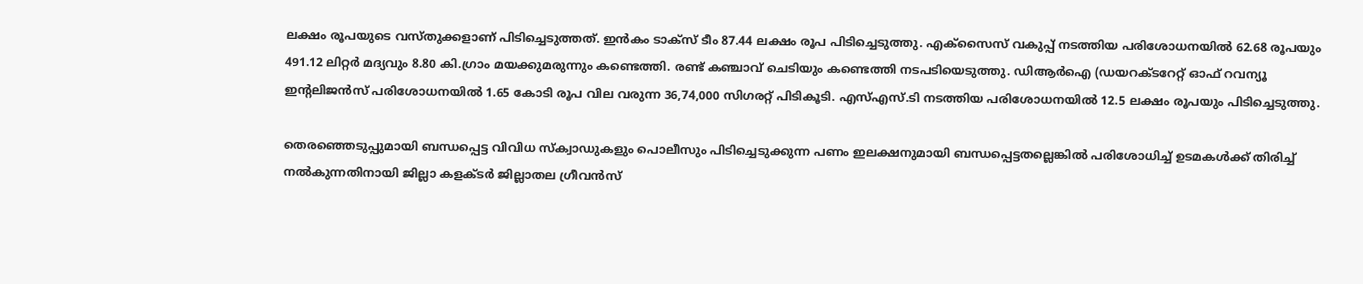ലക്ഷം രൂപയുടെ വസ്തുക്കളാണ് പിടിച്ചെടുത്തത്. ഇന്‍കം ടാക്‌സ് ടീം 87.44 ലക്ഷം രൂപ പിടിച്ചെടുത്തു. എക്‌സൈസ് വകുപ്പ് നടത്തിയ പരിശോധനയില്‍ 62.68 രൂപയും 491.12 ലിറ്റര്‍ മദ്യവും 8.80 കി.ഗ്രാം മയക്കുമരുന്നും കണ്ടെത്തി. രണ്ട് കഞ്ചാവ് ചെടിയും കണ്ടെത്തി നടപടിയെടുത്തു. ഡിആര്‍ഐ (ഡയറക്ടറേറ്റ് ഓഫ് റവന്യൂ ഇന്റലിജന്‍സ് പരിശോധനയില്‍ 1.65 കോടി രൂപ വില വരുന്ന 36,74,000 സിഗരറ്റ് പിടികൂടി. എസ്എസ്.ടി നടത്തിയ പരിശോധനയില്‍ 12.5 ലക്ഷം രൂപയും പിടിച്ചെടുത്തു.

തെരഞ്ഞെടുപ്പുമായി ബന്ധപ്പെട്ട വിവിധ സ്‌ക്വാഡുകളും പൊലീസും പിടിച്ചെടുക്കുന്ന പണം ഇലക്ഷനുമായി ബന്ധപ്പെട്ടതല്ലെങ്കില്‍ പരിശോധിച്ച് ഉടമകള്‍ക്ക് തിരിച്ച് നല്‍കുന്നതിനായി ജില്ലാ കളക്ടര്‍ ജില്ലാതല ഗ്രീവന്‍സ്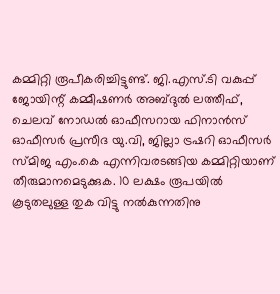കമ്മിറ്റി രൂപീകരിച്ചിട്ടുണ്ട്. ജി.എസ്.ടി വകുപ്പ് ജോയിന്റ് കമ്മീഷണര്‍ അബ്ദുല്‍ ലത്തീഫ്, ചെലവ് നോഡല്‍ ഓഫീസറായ ഫിനാന്‍സ് ഓഫീസര്‍ പ്രസീദ യു.വി, ജില്ലാ ട്രഷറി ഓഫീസര്‍ സ്മിജ എം.കെ എന്നിവരടങ്ങിയ കമ്മിറ്റിയാണ് തീരുമാനമെടുക്കുക. 10 ലക്ഷം രൂപയില്‍ കൂടുതലുള്ള തുക വിട്ടു നല്‍കുന്നതിനു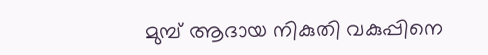മുമ്പ് ആദായ നികുതി വകുപ്പിനെ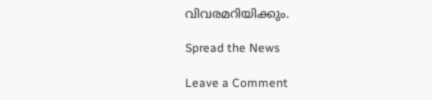വിവരമറിയിക്കും.

Spread the News

Leave a Comment